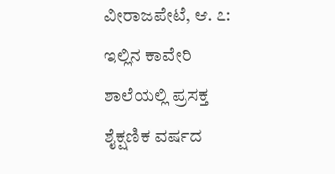ವೀರಾಜಪೇಟೆ, ಆ. ೭: ಇಲ್ಲಿನ ಕಾವೇರಿ ಶಾಲೆಯಲ್ಲಿ ಪ್ರಸಕ್ತ ಶೈಕ್ಷಣಿಕ ವರ್ಷದ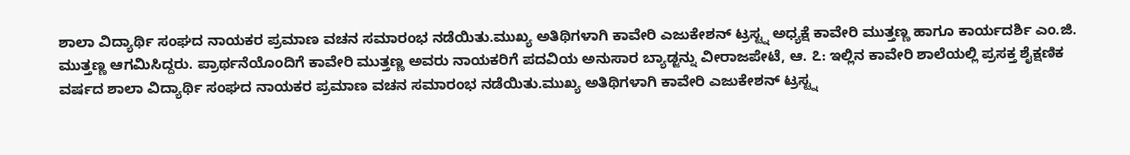ಶಾಲಾ ವಿದ್ಯಾರ್ಥಿ ಸಂಘದ ನಾಯಕರ ಪ್ರಮಾಣ ವಚನ ಸಮಾರಂಭ ನಡೆಯಿತು.ಮುಖ್ಯ ಅತಿಥಿಗಳಾಗಿ ಕಾವೇರಿ ಎಜುಕೇಶನ್ ಟ್ರಸ್ಟ್ನ ಅಧ್ಯಕ್ಷೆ ಕಾವೇರಿ ಮುತ್ತಣ್ಣ ಹಾಗೂ ಕಾರ್ಯದರ್ಶಿ ಎಂ.ಜಿ. ಮುತ್ತಣ್ಣ ಆಗಮಿಸಿದ್ದರು. ಪ್ರಾರ್ಥನೆಯೊಂದಿಗೆ ಕಾವೇರಿ ಮುತ್ತಣ್ಣ ಅವರು ನಾಯಕರಿಗೆ ಪದವಿಯ ಅನುಸಾರ ಬ್ಯಾಡ್ಜನ್ನು ವೀರಾಜಪೇಟೆ, ಆ. ೭: ಇಲ್ಲಿನ ಕಾವೇರಿ ಶಾಲೆಯಲ್ಲಿ ಪ್ರಸಕ್ತ ಶೈಕ್ಷಣಿಕ ವರ್ಷದ ಶಾಲಾ ವಿದ್ಯಾರ್ಥಿ ಸಂಘದ ನಾಯಕರ ಪ್ರಮಾಣ ವಚನ ಸಮಾರಂಭ ನಡೆಯಿತು.ಮುಖ್ಯ ಅತಿಥಿಗಳಾಗಿ ಕಾವೇರಿ ಎಜುಕೇಶನ್ ಟ್ರಸ್ಟ್ನ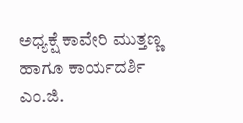ಅಧ್ಯಕ್ಷೆ ಕಾವೇರಿ ಮುತ್ತಣ್ಣ ಹಾಗೂ ಕಾರ್ಯದರ್ಶಿ ಎಂ.ಜಿ.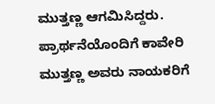ಮುತ್ತಣ್ಣ ಆಗಮಿಸಿದ್ದರು. ಪ್ರಾರ್ಥನೆಯೊಂದಿಗೆ ಕಾವೇರಿ ಮುತ್ತಣ್ಣ ಅವರು ನಾಯಕರಿಗೆ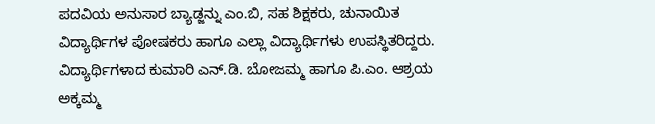ಪದವಿಯ ಅನುಸಾರ ಬ್ಯಾಡ್ಜನ್ನು ಎಂ.ಬಿ, ಸಹ ಶಿಕ್ಷಕರು, ಚುನಾಯಿತ ವಿದ್ಯಾರ್ಥಿಗಳ ಪೋಷಕರು ಹಾಗೂ ಎಲ್ಲಾ ವಿದ್ಯಾರ್ಥಿಗಳು ಉಪಸ್ಥಿತರಿದ್ದರು.
ವಿದ್ಯಾರ್ಥಿಗಳಾದ ಕುಮಾರಿ ಎನ್.ಡಿ. ಬೋಜಮ್ಮ ಹಾಗೂ ಪಿ.ಎಂ. ಆಶ್ರಯ ಅಕ್ಕಮ್ಮ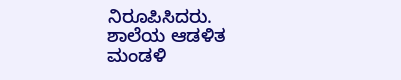ನಿರೂಪಿಸಿದರು.
ಶಾಲೆಯ ಆಡಳಿತ ಮಂಡಳಿ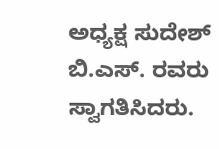ಅಧ್ಯಕ್ಷ ಸುದೇಶ್ ಬಿ.ಎಸ್. ರವರು ಸ್ವಾಗತಿಸಿದರು.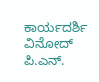ಕಾರ್ಯದರ್ಶಿ ವಿನೋದ್ ಪಿ.ಎನ್.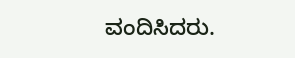ವಂದಿಸಿದರು.